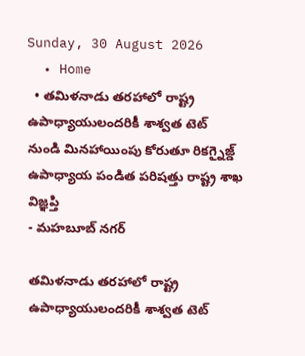Sunday, 30 August 2026
  • Home
  • తమిళనాడు తరహాలో రాష్ట్ర ఉపాధ్యాయులందరికీ శాశ్వత టెట్ నుండి మినహాయింపు కోరుతూ రికగ్నైజ్డ్ ఉపాధ్యాయ పండిత పరిషత్తు రాష్ట్ర శాఖ విజ్ఞప్తి
- మహబూబ్ నగర్

తమిళనాడు తరహాలో రాష్ట్ర ఉపాధ్యాయులందరికీ శాశ్వత టెట్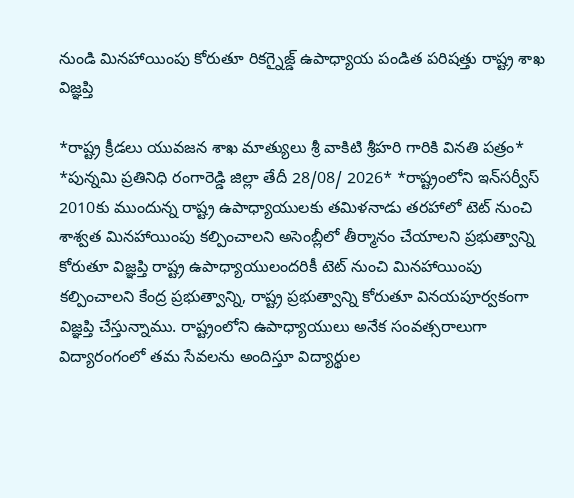నుండి మినహాయింపు కోరుతూ రికగ్నైజ్డ్ ఉపాధ్యాయ పండిత పరిషత్తు రాష్ట్ర శాఖ విజ్ఞప్తి

*రాష్ట్ర క్రీడలు యువజన శాఖ మాత్యులు శ్రీ వాకిటి శ్రీహరి గారికి వినతి పత్రం* *పున్నమి ప్రతినిధి రంగారెడ్డి జిల్లా తేదీ 28/08/ 2026* *రాష్ట్రంలోని ఇన్‌సర్వీస్ 2010కు ముందున్న రాష్ట్ర ఉపాధ్యాయులకు తమిళనాడు తరహాలో టెట్ నుంచి శాశ్వత మినహాయింపు కల్పించాలని అసెంబ్లీలో తీర్మానం చేయాలని ప్రభుత్వాన్ని కోరుతూ విజ్ఞప్తి రాష్ట్ర ఉపాధ్యాయులందరికీ టెట్ నుంచి మినహాయింపు కల్పించాలని కేంద్ర ప్రభుత్వాన్ని, రాష్ట్ర ప్రభుత్వాన్ని కోరుతూ వినయపూర్వకంగా విజ్ఞప్తి చేస్తున్నాము. రాష్ట్రంలోని ఉపాధ్యాయులు అనేక సంవత్సరాలుగా విద్యారంగంలో తమ సేవలను అందిస్తూ విద్యార్థుల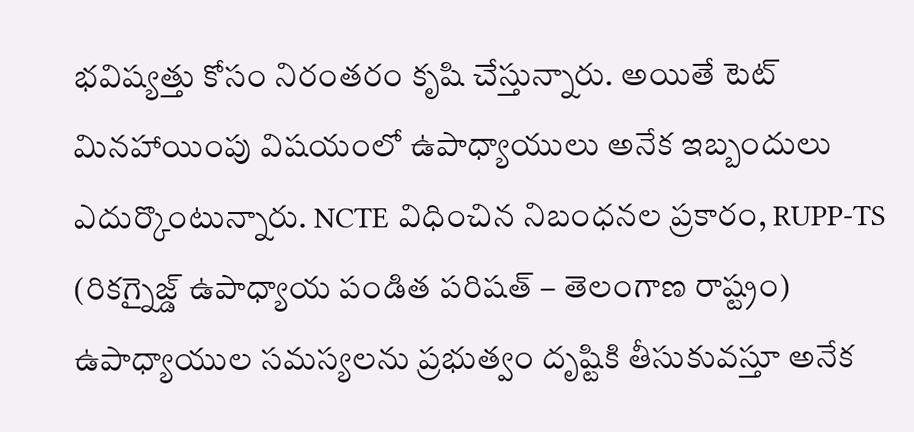భవిష్యత్తు కోసం నిరంతరం కృషి చేస్తున్నారు. అయితే టెట్ మినహాయింపు విషయంలో ఉపాధ్యాయులు అనేక ఇబ్బందులు ఎదుర్కొంటున్నారు. NCTE విధించిన నిబంధనల ప్రకారం, RUPP-TS (రికగ్నైజ్డ్ ఉపాధ్యాయ పండిత పరిషత్ – తెలంగాణ రాష్ట్రం) ఉపాధ్యాయుల సమస్యలను ప్రభుత్వం దృష్టికి తీసుకువస్తూ అనేక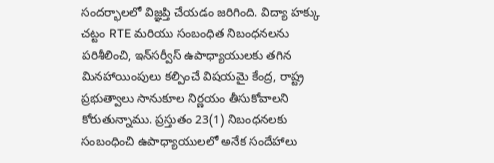సందర్భాలలో విజ్ఞప్తి చేయడం జరిగింది. విద్యా హక్కు చట్టం RTE మరియు సంబంధిత నిబంధనలను పరిశీలించి, ఇన్‌సర్వీస్ ఉపాధ్యాయులకు తగిన మినహాయింపులు కల్పించే విషయమై కేంద్ర, రాష్ట్ర ప్రభుత్వాలు సానుకూల నిర్ణయం తీసుకోవాలని కోరుతున్నాము. ప్రస్తుతం 23(1) నిబంధనలకు సంబంధించి ఉపాధ్యాయులలో అనేక సందేహాలు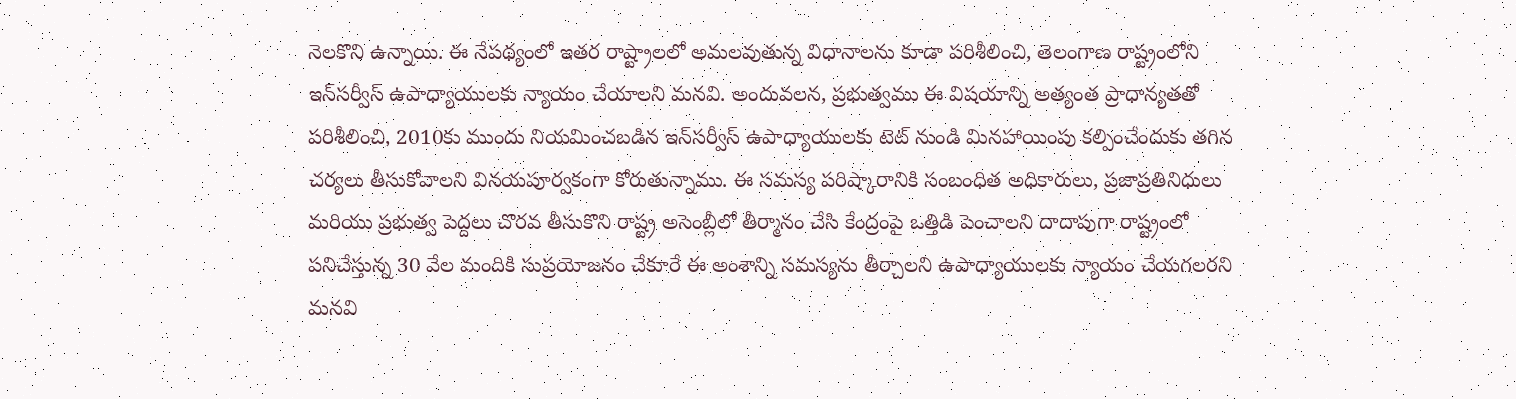నెలకొని ఉన్నాయి. ఈ నేపథ్యంలో ఇతర రాష్ట్రాలలో అమలవుతున్న విధానాలను కూడా పరిశీలించి, తెలంగాణ రాష్ట్రంలోని ఇన్‌సర్వీస్ ఉపాధ్యాయులకు న్యాయం చేయాలని మనవి. అందువలన, ప్రభుత్వము ఈ విషయాన్ని అత్యంత ప్రాధాన్యతతో పరిశీలించి, 2010కు ముందు నియమించబడిన ఇన్‌సర్వీస్ ఉపాధ్యాయులకు టెట్ నుండి మినహాయింపు కల్పించేందుకు తగిన చర్యలు తీసుకోవాలని వినయపూర్వకంగా కోరుతున్నాము. ఈ సమస్య పరిష్కారానికి సంబంధిత అధికారులు, ప్రజాప్రతినిధులు మరియు ప్రభుత్వ పెద్దలు చొరవ తీసుకొని రాష్ట్ర అసెంబ్లీలో తీర్మానం చేసి కేంద్రంపై ఒత్తిడి పెంచాలని దాదాపుగా రాష్ట్రంలో పనిచేస్తున్న 30 వేల మందికి సుప్రయోజనం చేకూరే ఈ అంశాన్ని సమస్యను తీర్చాలని ఉపాధ్యాయులకు న్యాయం చేయగలరని మనవి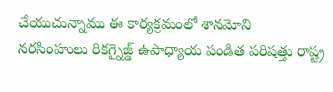చేయుచున్నాము ఈ కార్యక్రమంలో శానమోని నరసింహులు రికగ్నైజ్డ్ ఉపాధ్యాయ పండిత పరిషత్తు రాష్ట్ర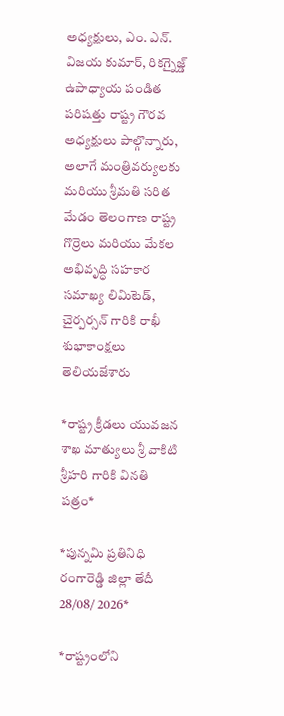అధ్యక్షులు, ఎం. ఎన్. విజయ కుమార్, రికగ్నైజ్డ్ ఉపాధ్యాయ పండిత పరిషత్తు రాష్ట్ర గౌరవ అధ్యక్షులు పాల్గొన్నారు, అలాగే మంత్రివర్యులకు మరియు శ్రీమతి సరిత మేడం తెలంగాణ రాష్ట్ర గొర్రెలు మరియు మేకల అభివృద్ధి సహకార సమాఖ్య లిమిటెడ్, చైర్పర్సన్ గారికి రాఖీ శుభాకాంక్షలు తెలియజేశారు

*రాష్ట్ర క్రీడలు యువజన శాఖ మాత్యులు శ్రీ వాకిటి శ్రీహరి గారికి వినతి పత్రం*

*పున్నమి ప్రతినిధి రంగారెడ్డి జిల్లా తేదీ 28/08/ 2026*

*రాష్ట్రంలోని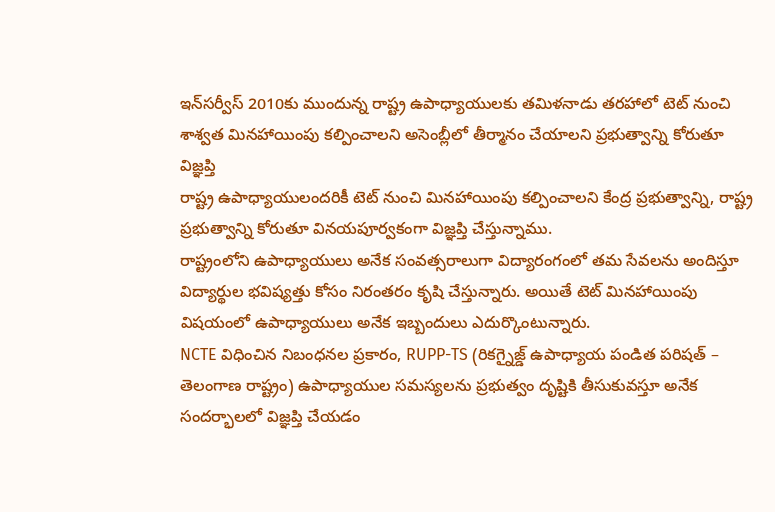ఇన్‌సర్వీస్ 2010కు ముందున్న రాష్ట్ర ఉపాధ్యాయులకు తమిళనాడు తరహాలో టెట్ నుంచి శాశ్వత మినహాయింపు కల్పించాలని అసెంబ్లీలో తీర్మానం చేయాలని ప్రభుత్వాన్ని కోరుతూ విజ్ఞప్తి
రాష్ట్ర ఉపాధ్యాయులందరికీ టెట్ నుంచి మినహాయింపు కల్పించాలని కేంద్ర ప్రభుత్వాన్ని, రాష్ట్ర ప్రభుత్వాన్ని కోరుతూ వినయపూర్వకంగా విజ్ఞప్తి చేస్తున్నాము.
రాష్ట్రంలోని ఉపాధ్యాయులు అనేక సంవత్సరాలుగా విద్యారంగంలో తమ సేవలను అందిస్తూ విద్యార్థుల భవిష్యత్తు కోసం నిరంతరం కృషి చేస్తున్నారు. అయితే టెట్ మినహాయింపు విషయంలో ఉపాధ్యాయులు అనేక ఇబ్బందులు ఎదుర్కొంటున్నారు.
NCTE విధించిన నిబంధనల ప్రకారం, RUPP-TS (రికగ్నైజ్డ్ ఉపాధ్యాయ పండిత పరిషత్ – తెలంగాణ రాష్ట్రం) ఉపాధ్యాయుల సమస్యలను ప్రభుత్వం దృష్టికి తీసుకువస్తూ అనేక సందర్భాలలో విజ్ఞప్తి చేయడం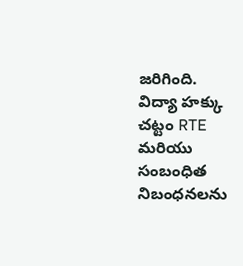జరిగింది.
విద్యా హక్కు చట్టం RTE మరియు సంబంధిత నిబంధనలను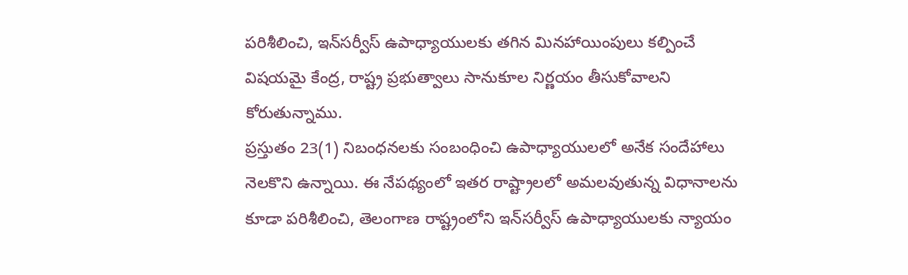పరిశీలించి, ఇన్‌సర్వీస్ ఉపాధ్యాయులకు తగిన మినహాయింపులు కల్పించే విషయమై కేంద్ర, రాష్ట్ర ప్రభుత్వాలు సానుకూల నిర్ణయం తీసుకోవాలని కోరుతున్నాము.
ప్రస్తుతం 23(1) నిబంధనలకు సంబంధించి ఉపాధ్యాయులలో అనేక సందేహాలు నెలకొని ఉన్నాయి. ఈ నేపథ్యంలో ఇతర రాష్ట్రాలలో అమలవుతున్న విధానాలను కూడా పరిశీలించి, తెలంగాణ రాష్ట్రంలోని ఇన్‌సర్వీస్ ఉపాధ్యాయులకు న్యాయం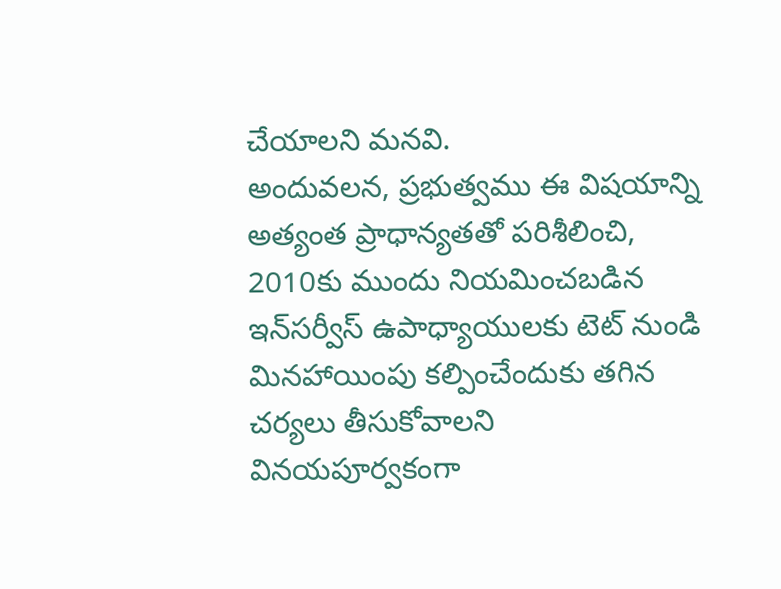చేయాలని మనవి.
అందువలన, ప్రభుత్వము ఈ విషయాన్ని అత్యంత ప్రాధాన్యతతో పరిశీలించి, 2010కు ముందు నియమించబడిన ఇన్‌సర్వీస్ ఉపాధ్యాయులకు టెట్ నుండి మినహాయింపు కల్పించేందుకు తగిన చర్యలు తీసుకోవాలని వినయపూర్వకంగా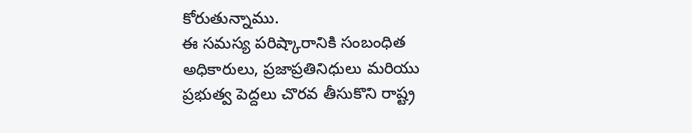కోరుతున్నాము.
ఈ సమస్య పరిష్కారానికి సంబంధిత అధికారులు, ప్రజాప్రతినిధులు మరియు ప్రభుత్వ పెద్దలు చొరవ తీసుకొని రాష్ట్ర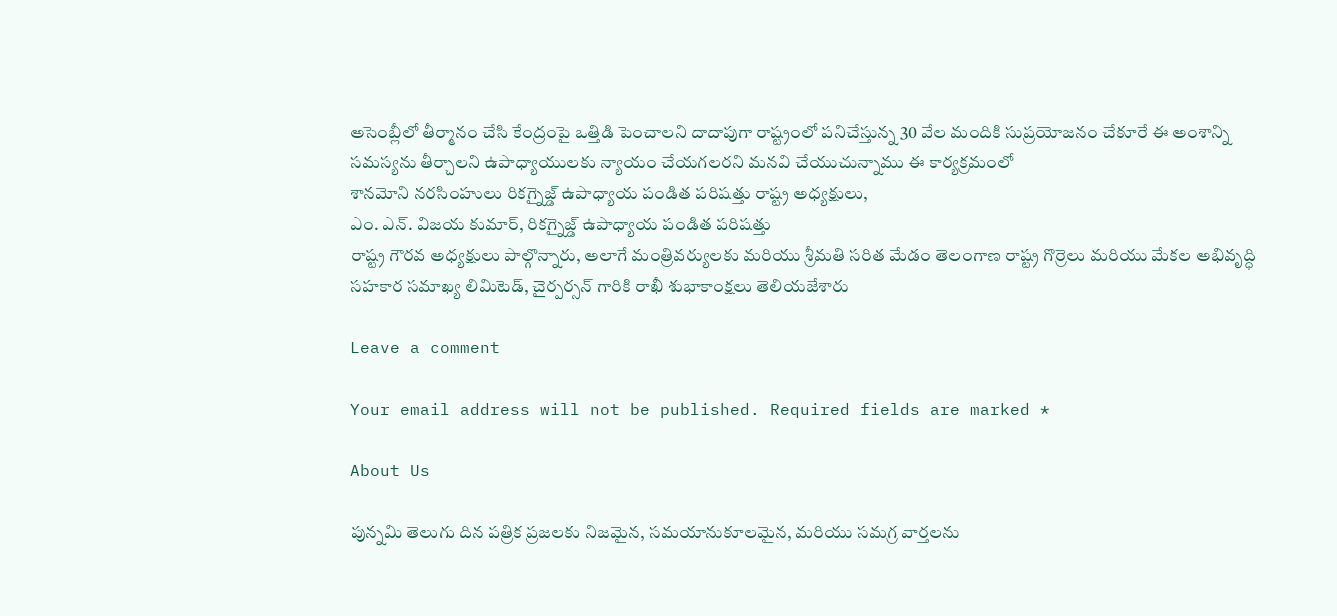అసెంబ్లీలో తీర్మానం చేసి కేంద్రంపై ఒత్తిడి పెంచాలని దాదాపుగా రాష్ట్రంలో పనిచేస్తున్న 30 వేల మందికి సుప్రయోజనం చేకూరే ఈ అంశాన్ని సమస్యను తీర్చాలని ఉపాధ్యాయులకు న్యాయం చేయగలరని మనవి చేయుచున్నాము ఈ కార్యక్రమంలో
శానమోని నరసింహులు రికగ్నైజ్డ్ ఉపాధ్యాయ పండిత పరిషత్తు రాష్ట్ర అధ్యక్షులు,
ఎం. ఎన్. విజయ కుమార్, రికగ్నైజ్డ్ ఉపాధ్యాయ పండిత పరిషత్తు
రాష్ట్ర గౌరవ అధ్యక్షులు పాల్గొన్నారు, అలాగే మంత్రివర్యులకు మరియు శ్రీమతి సరిత మేడం తెలంగాణ రాష్ట్ర గొర్రెలు మరియు మేకల అభివృద్ధి సహకార సమాఖ్య లిమిటెడ్, చైర్పర్సన్ గారికి రాఖీ శుభాకాంక్షలు తెలియజేశారు

Leave a comment

Your email address will not be published. Required fields are marked *

About Us

పున్నమి తెలుగు దిన పత్రిక ప్రజలకు నిజమైన, సమయానుకూలమైన, మరియు సమగ్ర వార్తలను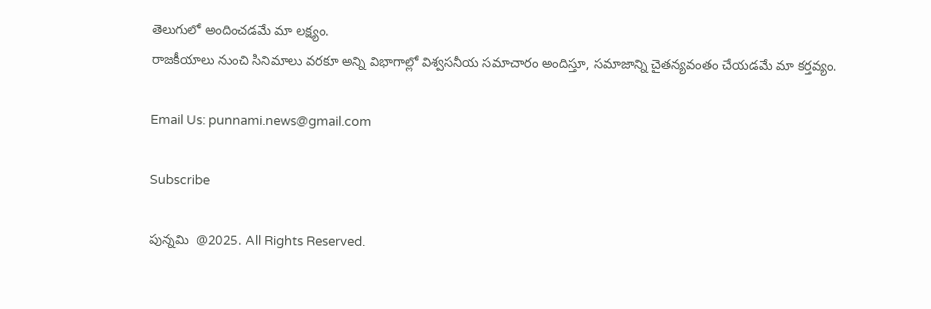తెలుగులో అందించడమే మా లక్ష్యం.
రాజకీయాలు నుంచి సినిమాలు వరకూ అన్ని విభాగాల్లో విశ్వసనీయ సమాచారం అందిస్తూ, సమాజాన్ని చైతన్యవంతం చేయడమే మా కర్తవ్యం.

Email Us: punnami.news@gmail.com

Subscribe

పున్నమి  @2025. All Rights Reserved.